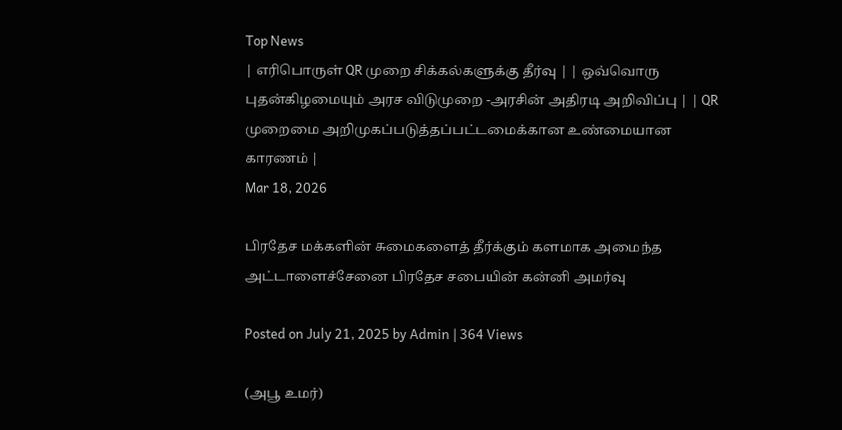Top News
| எரிபொருள் QR முறை சிக்கல்களுக்கு தீர்வு | | ஒவ்வொரு புதன்கிழமையும் அரச விடுமுறை -அரசின் அதிரடி அறிவிப்பு | | QR முறைமை அறிமுகப்படுத்தப்பட்டமைக்கான உண்மையான காரணம் |
Mar 18, 2026

பிரதேச மக்களின் சுமைகளைத் தீர்க்கும் களமாக அமைந்த அட்டாளைச்சேனை பிரதேச சபையின் கன்னி அமர்வு

Posted on July 21, 2025 by Admin | 364 Views

(அபூ உமர்)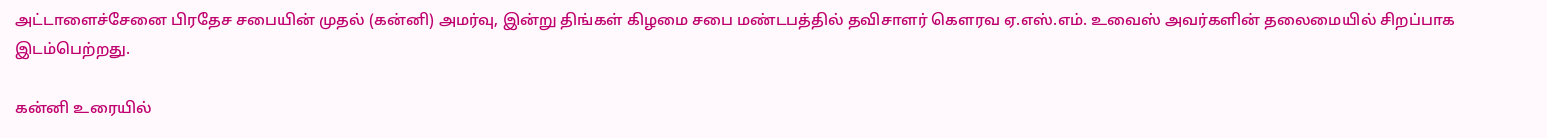அட்டாளைச்சேனை பிரதேச சபையின் முதல் (கன்னி) அமர்வு, இன்று திங்கள் கிழமை சபை மண்டபத்தில் தவிசாளர் கெளரவ ஏ.எஸ்.எம். உவைஸ் அவர்களின் தலைமையில் சிறப்பாக இடம்பெற்றது.

கன்னி உரையில்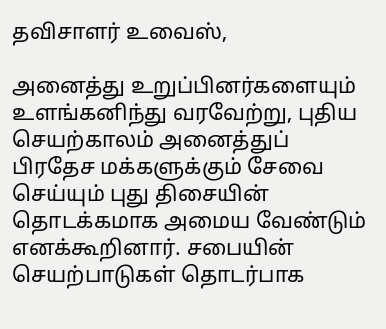தவிசாளர் உவைஸ்,

அனைத்து உறுப்பினர்களையும் உளங்கனிந்து வரவேற்று, புதிய செயற்காலம் அனைத்துப் பிரதேச மக்களுக்கும் சேவை செய்யும் புது திசையின் தொடக்கமாக அமைய வேண்டும் எனக்கூறினார். சபையின் செயற்பாடுகள் தொடர்பாக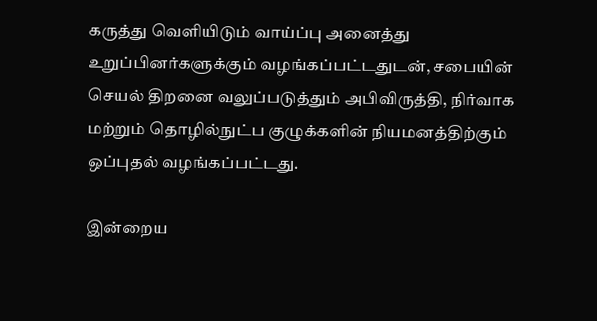கருத்து வெளியிடும் வாய்ப்பு அனைத்து உறுப்பினர்களுக்கும் வழங்கப்பட்டதுடன், சபையின் செயல் திறனை வலுப்படுத்தும் அபிவிருத்தி, நிர்வாக மற்றும் தொழில்நுட்ப குழுக்களின் நியமனத்திற்கும் ஒப்புதல் வழங்கப்பட்டது.

இன்றைய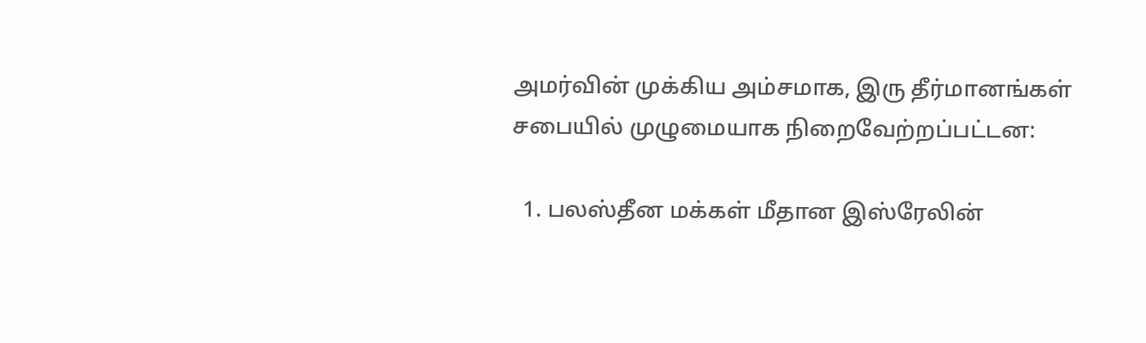அமர்வின் முக்கிய அம்சமாக, இரு தீர்மானங்கள் சபையில் முழுமையாக நிறைவேற்றப்பட்டன:

  1. பலஸ்தீன மக்கள் மீதான இஸ்ரேலின்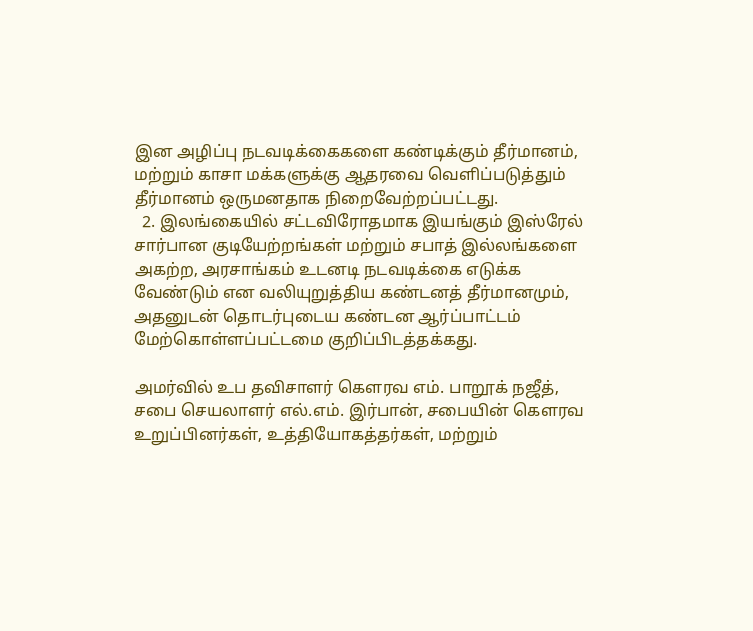இன அழிப்பு நடவடிக்கைகளை கண்டிக்கும் தீர்மானம், மற்றும் காசா மக்களுக்கு ஆதரவை வெளிப்படுத்தும் தீர்மானம் ஒருமனதாக நிறைவேற்றப்பட்டது.
  2. இலங்கையில் சட்டவிரோதமாக இயங்கும் இஸ்ரேல் சார்பான குடியேற்றங்கள் மற்றும் சபாத் இல்லங்களை அகற்ற, அரசாங்கம் உடனடி நடவடிக்கை எடுக்க வேண்டும் என வலியுறுத்திய கண்டனத் தீர்மானமும், அதனுடன் தொடர்புடைய கண்டன ஆர்ப்பாட்டம் மேற்கொள்ளப்பட்டமை குறிப்பிடத்தக்கது.

அமர்வில் உப தவிசாளர் கெளரவ எம். பாறூக் நஜீத், சபை செயலாளர் எல்.எம். இர்பான், சபையின் கெளரவ உறுப்பினர்கள், உத்தியோகத்தர்கள், மற்றும்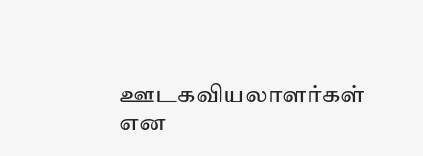ஊடகவியலாளர்கள் என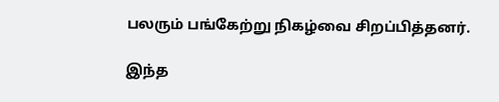பலரும் பங்கேற்று நிகழ்வை சிறப்பித்தனர்.

இந்த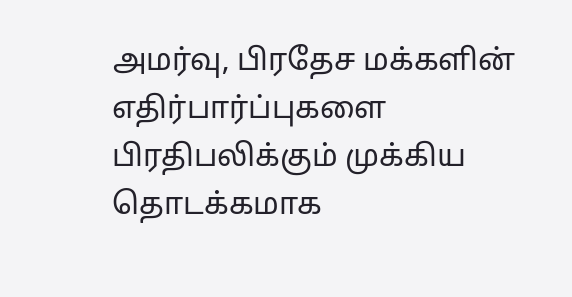அமர்வு, பிரதேச மக்களின் எதிர்பார்ப்புகளை பிரதிபலிக்கும் முக்கிய தொடக்கமாக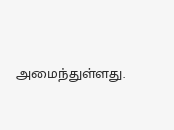அமைந்துள்ளது.